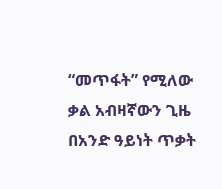“መጥፋት” የሚለው ቃል አብዛኛውን ጊዜ በአንድ ዓይነት ጥቃት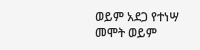ወይም አደጋ የተነሣ መሞት ወይም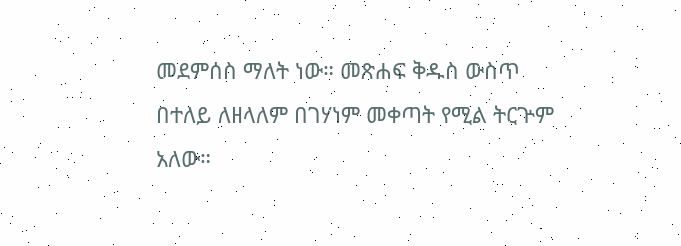መደምሰስ ማለት ነው። መጽሐፍ ቅዱስ ውስጥ በተለይ ለዘላለም በገሃነም መቀጣት የሚል ትርጕም አለው።